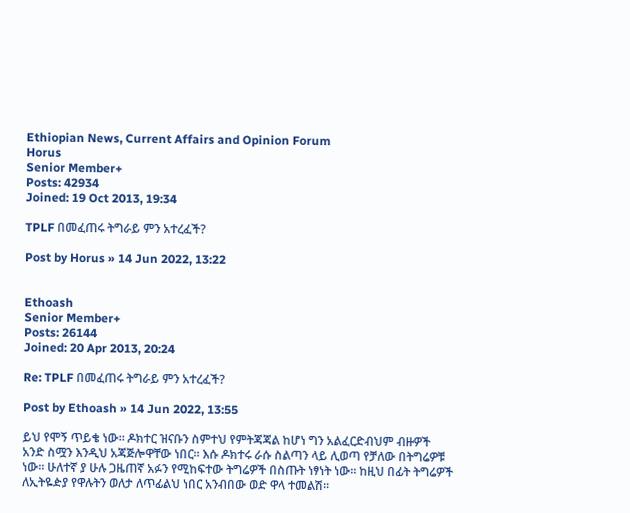Ethiopian News, Current Affairs and Opinion Forum
Horus
Senior Member+
Posts: 42934
Joined: 19 Oct 2013, 19:34

TPLF በመፈጠሩ ትግራይ ምን አተረፈች?

Post by Horus » 14 Jun 2022, 13:22


Ethoash
Senior Member+
Posts: 26144
Joined: 20 Apr 2013, 20:24

Re: TPLF በመፈጠሩ ትግራይ ምን አተረፈች?

Post by Ethoash » 14 Jun 2022, 13:55

ይህ የሞኝ ጥይቄ ነው። ዶክተር ዝናቡን ስምተህ የምትጃጃል ከሆነ ግን አልፈርድብህም ብዙዎች አንድ ስሟን እንዲህ አጃጅሎዋቸው ነበር። እሱ ዶክተሩ ራሱ ስልጣን ላይ ሊወጣ የቻለው በትግሬዎቹ ነው። ሁለተኛ ያ ሁሉ ጋዜጠኛ አፉን የሚከፍተው ትግሬዎች በስጡት ነፃነት ነው። ከዚህ በፊት ትግሬዎች ለኢትዬዽያ የዋሉትን ወለታ ለጥፊልህ ነበር አንብበው ወድ ዋላ ተመልሽ።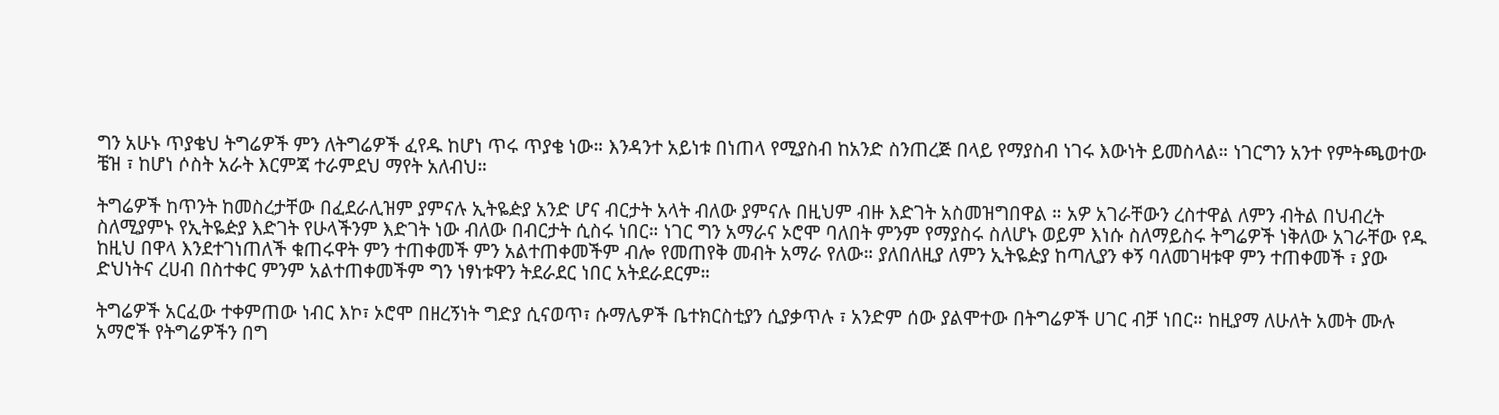ግን አሁኑ ጥያቄህ ትግሬዎች ምን ለትግሬዎች ፈየዱ ከሆነ ጥሩ ጥያቄ ነው። እንዳንተ አይነቱ በነጠላ የሚያስብ ከአንድ ስንጠረጅ በላይ የማያስብ ነገሩ እውነት ይመስላል። ነገርግን አንተ የምትጫወተው ቼዝ ፣ ከሆነ ሶስት አራት እርምጃ ተራምደህ ማየት አለብህ።

ትግሬዎች ከጥንት ከመስረታቸው በፈደራሊዝም ያምናሉ ኢትዬዽያ አንድ ሆና ብርታት አላት ብለው ያምናሉ በዚህም ብዙ እድገት አስመዝግበዋል ። አዎ አገራቸውን ረስተዋል ለምን ብትል በህብረት ስለሚያምኑ የኢትዬዽያ እድገት የሁላችንም እድገት ነው ብለው በብርታት ሲስሩ ነበር። ነገር ግን አማራና ኦሮሞ ባለበት ምንም የማያስሩ ስለሆኑ ወይም እነሱ ስለማይስሩ ትግሬዎች ነቅለው አገራቸው የዱ ከዚህ በዋላ እንደተገነጠለች ቁጠሩዋት ምን ተጠቀመች ምን አልተጠቀመችም ብሎ የመጠየቅ መብት አማራ የለው። ያለበለዚያ ለምን ኢትዬዽያ ከጣሊያን ቀኝ ባለመገዛቱዋ ምን ተጠቀመች ፣ ያው ድህነትና ረሀብ በስተቀር ምንም አልተጠቀመችም ግን ነፃነቱዋን ትደራደር ነበር አትደራደርም።

ትግሬዎች አርፈው ተቀምጠው ነብር እኮ፣ ኦሮሞ በዘረኝነት ግድያ ሲናወጥ፣ ሱማሌዎች ቤተክርስቲያን ሲያቃጥሉ ፣ አንድም ሰው ያልሞተው በትግሬዎች ሀገር ብቻ ነበር። ከዚያማ ለሁለት አመት ሙሉ አማሮች የትግሬዎችን በግ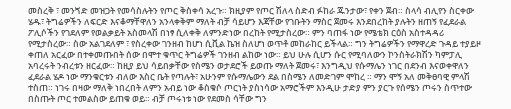መስረቅ ፣ መንጘድ መዝጋት የመሳስሉትን የጦር ቅስቀሳ አረጉ። ክዚያም የጦር ሽለላ ስድብ ፉከራ ጁንታው፣ የቀን ጀብ። ስላሳ ብሊየን ስርቀው ሄዱ፣ ትግሬዎችን ለፍርድ እናቆማቸዋለን አንላቀቅም ማለት ብቻ ሳይሆን እጃቸው የገቡትን ማስር ጀመሩ እንደበረከት ያሉትን ዘጠኝ የፈደራል ፖሊሶችን የገደለም የወልቃይት አስመላሽ በነፃ ሲለቀቅ ለምንድነው በረከት የሚታስረው። ምን ባጠፋ ነው የሜቴክ ርዕስ አስተዳዳሪ የሚታስረው። ስው አልገደለም ፣ የስረቀው ገንዘብ ከሆነ ሲቪል ኬዝ ስለሆነ ወጥቶ መከራከር ይችላል። ግን ትግሬዎችን የማዋረድ ጉዳይ ተያይዞ ቀጠለ አርፈው በተቀመጡበት ሰው በሞተ ቁጥር ትግሬዎች ገንዘብ ልከው ነው። ይህ ሁሉ ሲሆን ሱር የሚባለውን ኮንስትራክሽን ካምፓሊ አባረሩት ንብረቱን ዘርፈው። ከዚያ ይህ ሳይበቃቸው የስሜን ወታደሮች ይወጡ ማለት ጀመሩ፣ እንግዲህ የሱማሌን ነገር በደንብ እናወቀዋለን ፈደራል ሄዶ ነው ማንቁርቱን ብለው እስር ቤት የጣሉት፣ አሁንም የሱማሌውን ደል በስሜን ለመድገም ሞከረ ። ማን ሞኝ አለ መቅፀባዊ ምላሽ ተስጠ። ነገሩ በዛው ማለቅ ነበረበት ለምን አብይ ነው ቆስቁሶ ጦርነት ያስነሳው አማሮችም እንዲሁ ታድያ ምን ያርጉ የሰሜን ጦሩን ስጥተው በስጡት ጦር ተመልስው ይጠቁ ወይ። ብቻ ጦሩነቱ ነው የደመስ ሳቸው ግን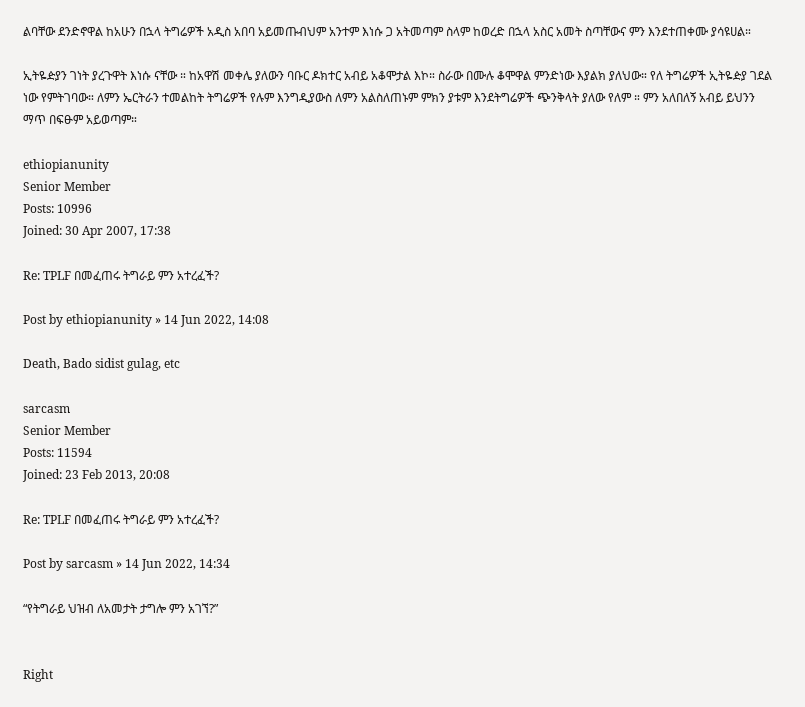ልባቸው ደንድኖዋል ከአሁን በኋላ ትግሬዎች አዲስ አበባ አይመጡብህም አንተም እነሱ ጋ አትመጣም ስላም ከወረድ በኋላ አስር አመት ስጣቸውና ምን እንደተጠቀሙ ያሳዩሀል።

ኢትዬዽያን ገነት ያረጉዋት እነሱ ናቸው ። ከአዋሽ መቀሌ ያለውን ባቡር ዶክተር አብይ አቆሞታል እኮ። ስራው በሙሉ ቆሞዋል ምንድነው እያልክ ያለህው። የለ ትግሬዎች ኢትዬዽያ ገደል ነው የምትገባው። ለምን ኤርትራን ተመልከት ትግሬዎች የሉም እንግዲያውስ ለምን አልስለጠኑም ምክን ያቱም እንደትግሬዎች ጭንቅላት ያለው የለም ። ምን አለበለኝ አብይ ይህንን ማጥ በፍፁም አይወጣም።

ethiopianunity
Senior Member
Posts: 10996
Joined: 30 Apr 2007, 17:38

Re: TPLF በመፈጠሩ ትግራይ ምን አተረፈች?

Post by ethiopianunity » 14 Jun 2022, 14:08

Death, Bado sidist gulag, etc

sarcasm
Senior Member
Posts: 11594
Joined: 23 Feb 2013, 20:08

Re: TPLF በመፈጠሩ ትግራይ ምን አተረፈች?

Post by sarcasm » 14 Jun 2022, 14:34

“የትግራይ ህዝብ ለአመታት ታግሎ ምን አገኘ?”


Right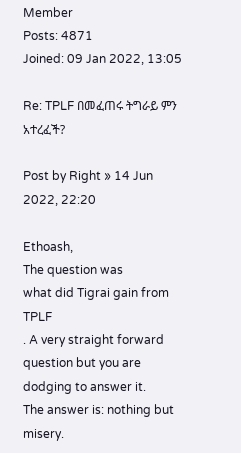Member
Posts: 4871
Joined: 09 Jan 2022, 13:05

Re: TPLF በመፈጠሩ ትግራይ ምን አተረፈች?

Post by Right » 14 Jun 2022, 22:20

Ethoash,
The question was
what did Tigrai gain from TPLF
. A very straight forward question but you are dodging to answer it.
The answer is: nothing but misery.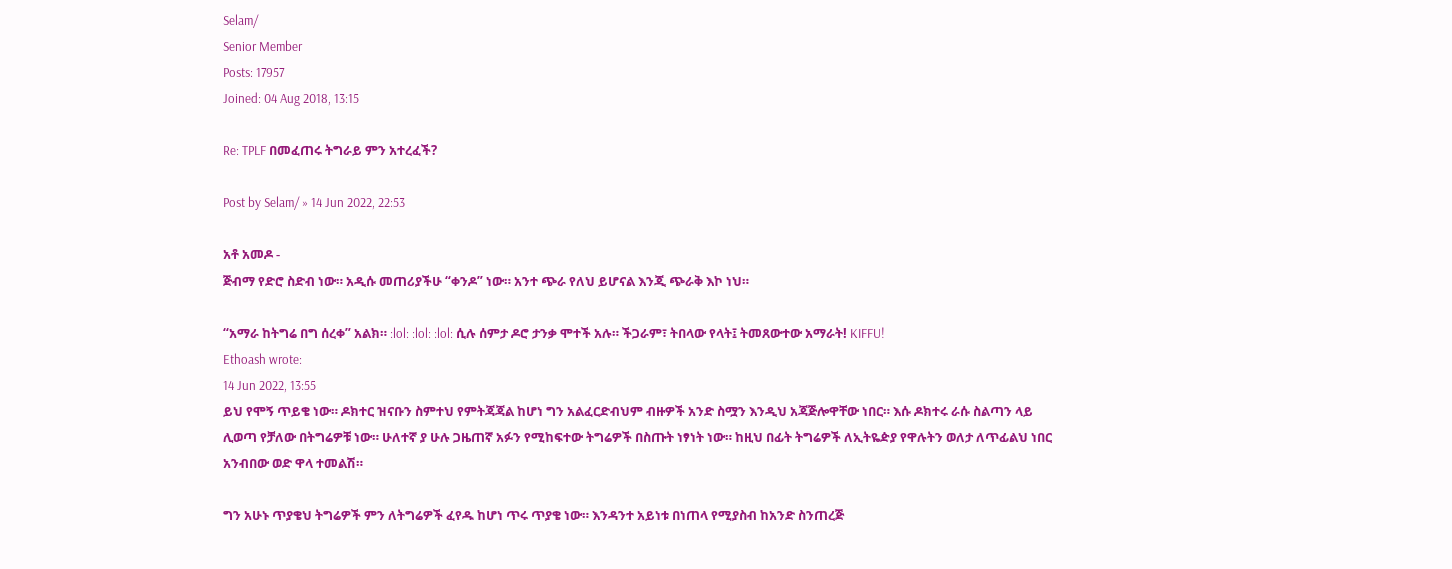Selam/
Senior Member
Posts: 17957
Joined: 04 Aug 2018, 13:15

Re: TPLF በመፈጠሩ ትግራይ ምን አተረፈች?

Post by Selam/ » 14 Jun 2022, 22:53

አቶ አመዶ -
ጅብማ የድሮ ስድብ ነው። አዲሱ መጠሪያችሁ “ቀንዶ” ነው። አንተ ጭራ የለህ ይሆናል እንጂ ጭራቅ እኮ ነህ።

“አማራ ከትግሬ በግ ሰረቀ” አልክ። :lol: :lol: :lol: ሲሉ ሰምታ ዶሮ ታንቃ ሞተች አሉ። ችጋራም፣ ትበላው የላት፤ ትመጸውተው አማራት! KIFFU!
Ethoash wrote:
14 Jun 2022, 13:55
ይህ የሞኝ ጥይቄ ነው። ዶክተር ዝናቡን ስምተህ የምትጃጃል ከሆነ ግን አልፈርድብህም ብዙዎች አንድ ስሟን እንዲህ አጃጅሎዋቸው ነበር። እሱ ዶክተሩ ራሱ ስልጣን ላይ ሊወጣ የቻለው በትግሬዎቹ ነው። ሁለተኛ ያ ሁሉ ጋዜጠኛ አፉን የሚከፍተው ትግሬዎች በስጡት ነፃነት ነው። ከዚህ በፊት ትግሬዎች ለኢትዬዽያ የዋሉትን ወለታ ለጥፊልህ ነበር አንብበው ወድ ዋላ ተመልሽ።

ግን አሁኑ ጥያቄህ ትግሬዎች ምን ለትግሬዎች ፈየዱ ከሆነ ጥሩ ጥያቄ ነው። እንዳንተ አይነቱ በነጠላ የሚያስብ ከአንድ ስንጠረጅ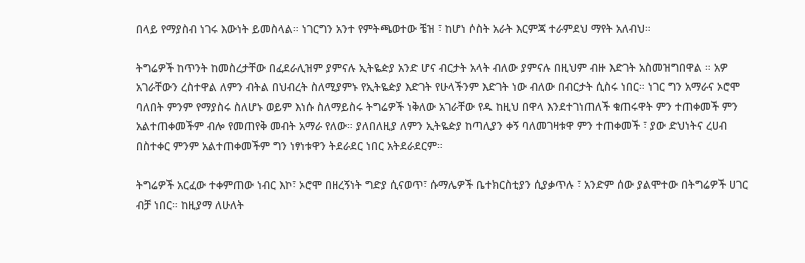በላይ የማያስብ ነገሩ እውነት ይመስላል። ነገርግን አንተ የምትጫወተው ቼዝ ፣ ከሆነ ሶስት አራት እርምጃ ተራምደህ ማየት አለብህ።

ትግሬዎች ከጥንት ከመስረታቸው በፈደራሊዝም ያምናሉ ኢትዬዽያ አንድ ሆና ብርታት አላት ብለው ያምናሉ በዚህም ብዙ እድገት አስመዝግበዋል ። አዎ አገራቸውን ረስተዋል ለምን ብትል በህብረት ስለሚያምኑ የኢትዬዽያ እድገት የሁላችንም እድገት ነው ብለው በብርታት ሲስሩ ነበር። ነገር ግን አማራና ኦሮሞ ባለበት ምንም የማያስሩ ስለሆኑ ወይም እነሱ ስለማይስሩ ትግሬዎች ነቅለው አገራቸው የዱ ከዚህ በዋላ እንደተገነጠለች ቁጠሩዋት ምን ተጠቀመች ምን አልተጠቀመችም ብሎ የመጠየቅ መብት አማራ የለው። ያለበለዚያ ለምን ኢትዬዽያ ከጣሊያን ቀኝ ባለመገዛቱዋ ምን ተጠቀመች ፣ ያው ድህነትና ረሀብ በስተቀር ምንም አልተጠቀመችም ግን ነፃነቱዋን ትደራደር ነበር አትደራደርም።

ትግሬዎች አርፈው ተቀምጠው ነብር እኮ፣ ኦሮሞ በዘረኝነት ግድያ ሲናወጥ፣ ሱማሌዎች ቤተክርስቲያን ሲያቃጥሉ ፣ አንድም ሰው ያልሞተው በትግሬዎች ሀገር ብቻ ነበር። ከዚያማ ለሁለት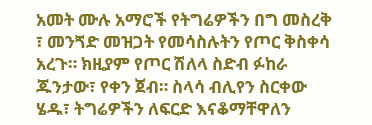አመት ሙሉ አማሮች የትግሬዎችን በግ መስረቅ ፣ መንጘድ መዝጋት የመሳስሉትን የጦር ቅስቀሳ አረጉ። ክዚያም የጦር ሽለላ ስድብ ፉከራ ጁንታው፣ የቀን ጀብ። ስላሳ ብሊየን ስርቀው ሄዱ፣ ትግሬዎችን ለፍርድ እናቆማቸዋለን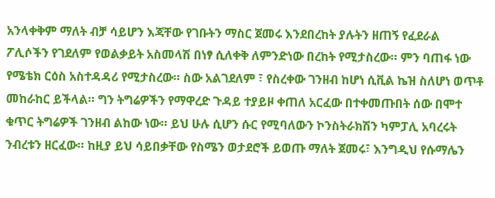አንላቀቅም ማለት ብቻ ሳይሆን እጃቸው የገቡትን ማስር ጀመሩ እንደበረከት ያሉትን ዘጠኝ የፈደራል ፖሊሶችን የገደለም የወልቃይት አስመላሽ በነፃ ሲለቀቅ ለምንድነው በረከት የሚታስረው። ምን ባጠፋ ነው የሜቴክ ርዕስ አስተዳዳሪ የሚታስረው። ስው አልገደለም ፣ የስረቀው ገንዘብ ከሆነ ሲቪል ኬዝ ስለሆነ ወጥቶ መከራከር ይችላል። ግን ትግሬዎችን የማዋረድ ጉዳይ ተያይዞ ቀጠለ አርፈው በተቀመጡበት ሰው በሞተ ቁጥር ትግሬዎች ገንዘብ ልከው ነው። ይህ ሁሉ ሲሆን ሱር የሚባለውን ኮንስትራክሽን ካምፓሊ አባረሩት ንብረቱን ዘርፈው። ከዚያ ይህ ሳይበቃቸው የስሜን ወታደሮች ይወጡ ማለት ጀመሩ፣ እንግዲህ የሱማሌን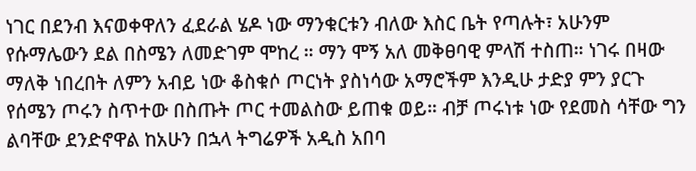ነገር በደንብ እናወቀዋለን ፈደራል ሄዶ ነው ማንቁርቱን ብለው እስር ቤት የጣሉት፣ አሁንም የሱማሌውን ደል በስሜን ለመድገም ሞከረ ። ማን ሞኝ አለ መቅፀባዊ ምላሽ ተስጠ። ነገሩ በዛው ማለቅ ነበረበት ለምን አብይ ነው ቆስቁሶ ጦርነት ያስነሳው አማሮችም እንዲሁ ታድያ ምን ያርጉ የሰሜን ጦሩን ስጥተው በስጡት ጦር ተመልስው ይጠቁ ወይ። ብቻ ጦሩነቱ ነው የደመስ ሳቸው ግን ልባቸው ደንድኖዋል ከአሁን በኋላ ትግሬዎች አዲስ አበባ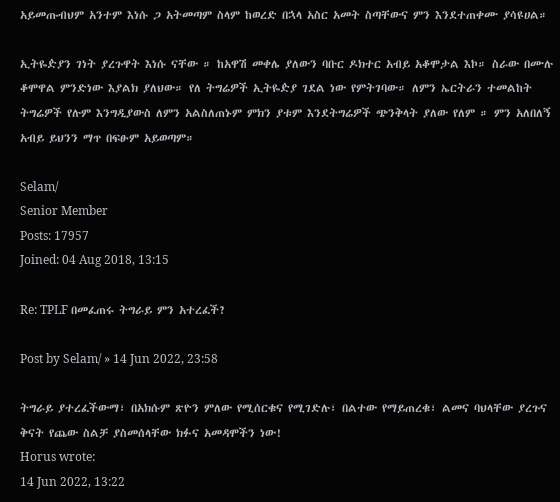አይመጡብህም አንተም እነሱ ጋ አትመጣም ስላም ከወረድ በኋላ አስር አመት ስጣቸውና ምን እንደተጠቀሙ ያሳዩሀል።

ኢትዬዽያን ገነት ያረጉዋት እነሱ ናቸው ። ከአዋሽ መቀሌ ያለውን ባቡር ዶክተር አብይ አቆሞታል እኮ። ስራው በሙሉ ቆሞዋል ምንድነው እያልክ ያለህው። የለ ትግሬዎች ኢትዬዽያ ገደል ነው የምትገባው። ለምን ኤርትራን ተመልከት ትግሬዎች የሉም እንግዲያውስ ለምን አልስለጠኑም ምክን ያቱም እንደትግሬዎች ጭንቅላት ያለው የለም ። ምን አለበለኝ አብይ ይህንን ማጥ በፍፁም አይወጣም።

Selam/
Senior Member
Posts: 17957
Joined: 04 Aug 2018, 13:15

Re: TPLF በመፈጠሩ ትግራይ ምን አተረፈች?

Post by Selam/ » 14 Jun 2022, 23:58

ትግራይ ያተረፈችውማ፣ በአክሱም ጽዮን ምለው የሚሰርቁና የሚገድሉ፣ በልተው የማይጠረቁ፣ ልመና ባህላቸው ያረጉና ቅናት የጨው ስልቻ ያስመሰላቸው ክፉና አመዳሞችን ነው!
Horus wrote:
14 Jun 2022, 13:22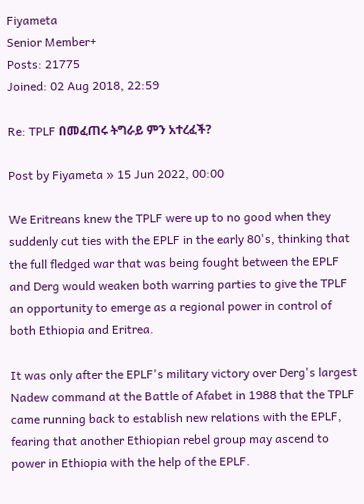Fiyameta
Senior Member+
Posts: 21775
Joined: 02 Aug 2018, 22:59

Re: TPLF በመፈጠሩ ትግራይ ምን አተረፈች?

Post by Fiyameta » 15 Jun 2022, 00:00

We Eritreans knew the TPLF were up to no good when they suddenly cut ties with the EPLF in the early 80's, thinking that the full fledged war that was being fought between the EPLF and Derg would weaken both warring parties to give the TPLF an opportunity to emerge as a regional power in control of both Ethiopia and Eritrea.

It was only after the EPLF's military victory over Derg's largest Nadew command at the Battle of Afabet in 1988 that the TPLF came running back to establish new relations with the EPLF, fearing that another Ethiopian rebel group may ascend to power in Ethiopia with the help of the EPLF.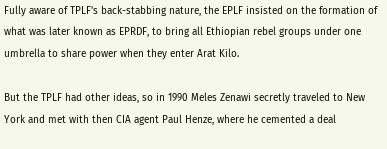Fully aware of TPLF's back-stabbing nature, the EPLF insisted on the formation of what was later known as EPRDF, to bring all Ethiopian rebel groups under one umbrella to share power when they enter Arat Kilo.

But the TPLF had other ideas, so in 1990 Meles Zenawi secretly traveled to New York and met with then CIA agent Paul Henze, where he cemented a deal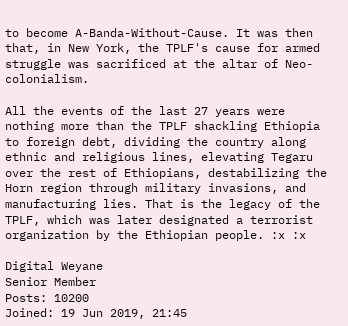to become A-Banda-Without-Cause. It was then that, in New York, the TPLF's cause for armed struggle was sacrificed at the altar of Neo-colonialism.

All the events of the last 27 years were nothing more than the TPLF shackling Ethiopia to foreign debt, dividing the country along ethnic and religious lines, elevating Tegaru over the rest of Ethiopians, destabilizing the Horn region through military invasions, and manufacturing lies. That is the legacy of the TPLF, which was later designated a terrorist organization by the Ethiopian people. :x :x

Digital Weyane
Senior Member
Posts: 10200
Joined: 19 Jun 2019, 21:45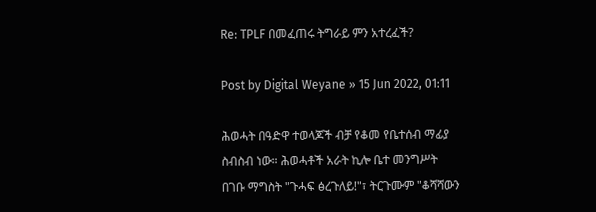Re: TPLF በመፈጠሩ ትግራይ ምን አተረፈች?

Post by Digital Weyane » 15 Jun 2022, 01:11

ሕወሓት በዓድዋ ተወላጆች ብቻ የቆመ የቤተሰብ ማፊያ ስብስብ ነው። ሕወሓቶች አራት ኪሎ ቤተ መንግሥት በገቡ ማግስት "ጉሓፍ ፅረጉለይ!"፣ ትርጉሙም "ቆሻሻውን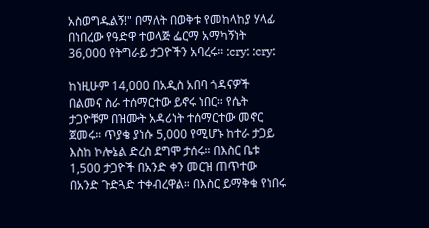አስወግዱልኝ!" በማለት በወቅቱ የመከላከያ ሃላፊ በነበረው የዓድዋ ተወላጅ ፌርማ አማካኝነት 36,000 የትግራይ ታጋዮችን አባረሩ። :cry: :cry:

ከነዚሁም 14,000 በአዲስ አበባ ጎዳናዎች በልመና ስራ ተሰማርተው ይኖሩ ነበር። የሴት ታጋዮቹም በዝሙት አዳሪነት ተሰማርተው መኖር ጀመሩ። ጥያቄ ያነሱ 5,000 የሚሆኑ ከተራ ታጋይ እስከ ኮሎኔል ድረስ ደግሞ ታሰሩ። በእስር ቤቱ 1,500 ታጋዮች በአንድ ቀን መርዝ ጠጥተው በአንድ ጉድጓድ ተቀብረዋል። በእስር ይማቅቁ የነበሩ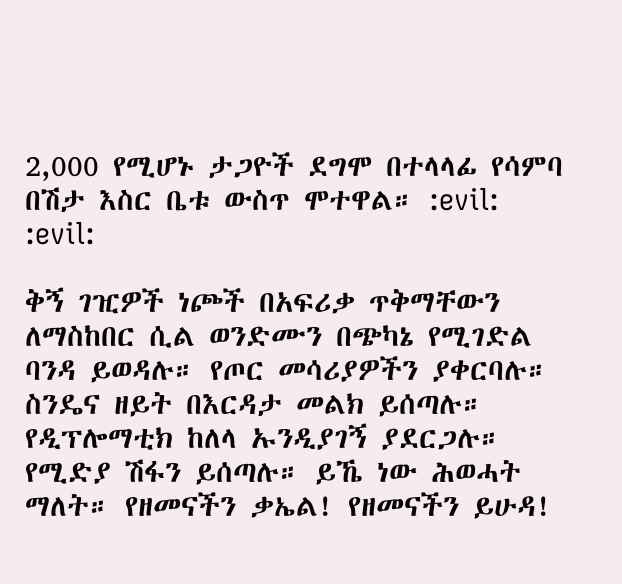2,000 የሚሆኑ ታጋዮች ደግሞ በተላላፊ የሳምባ በሽታ እስር ቤቱ ውስጥ ሞተዋል። :evil: :evil:

ቅኝ ገዢዎች ነጮች በአፍሪቃ ጥቅማቸውን ለማስከበር ሲል ወንድሙን በጭካኔ የሚገድል ባንዳ ይወዳሉ። የጦር መሳሪያዎችን ያቀርባሉ። ስንዴና ዘይት በእርዳታ መልክ ይሰጣሉ። የዲፕሎማቲክ ከለላ ኡንዲያገኝ ያደርጋሉ። የሚድያ ሽፋን ይሰጣሉ። ይኼ ነው ሕወሓት ማለት። የዘመናችን ቃኤል! የዘመናችን ይሁዳ!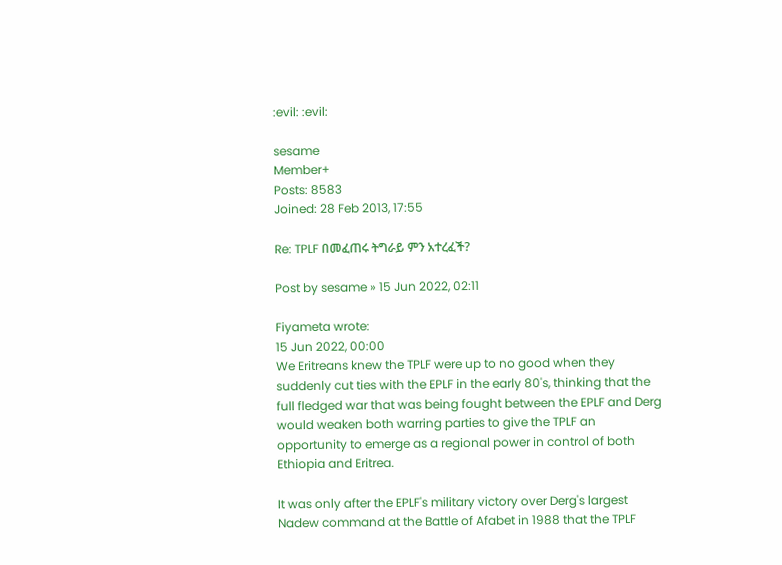:evil: :evil:

sesame
Member+
Posts: 8583
Joined: 28 Feb 2013, 17:55

Re: TPLF በመፈጠሩ ትግራይ ምን አተረፈች?

Post by sesame » 15 Jun 2022, 02:11

Fiyameta wrote:
15 Jun 2022, 00:00
We Eritreans knew the TPLF were up to no good when they suddenly cut ties with the EPLF in the early 80's, thinking that the full fledged war that was being fought between the EPLF and Derg would weaken both warring parties to give the TPLF an opportunity to emerge as a regional power in control of both Ethiopia and Eritrea.

It was only after the EPLF's military victory over Derg's largest Nadew command at the Battle of Afabet in 1988 that the TPLF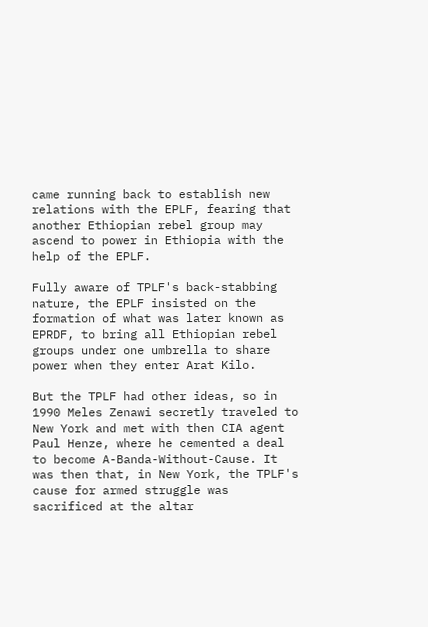came running back to establish new relations with the EPLF, fearing that another Ethiopian rebel group may ascend to power in Ethiopia with the help of the EPLF.

Fully aware of TPLF's back-stabbing nature, the EPLF insisted on the formation of what was later known as EPRDF, to bring all Ethiopian rebel groups under one umbrella to share power when they enter Arat Kilo.

But the TPLF had other ideas, so in 1990 Meles Zenawi secretly traveled to New York and met with then CIA agent Paul Henze, where he cemented a deal to become A-Banda-Without-Cause. It was then that, in New York, the TPLF's cause for armed struggle was sacrificed at the altar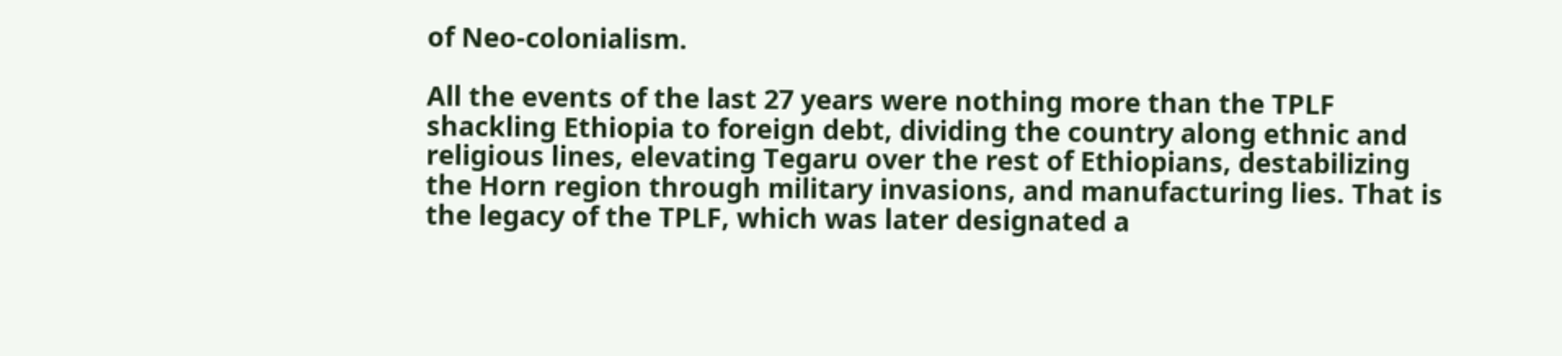of Neo-colonialism.

All the events of the last 27 years were nothing more than the TPLF shackling Ethiopia to foreign debt, dividing the country along ethnic and religious lines, elevating Tegaru over the rest of Ethiopians, destabilizing the Horn region through military invasions, and manufacturing lies. That is the legacy of the TPLF, which was later designated a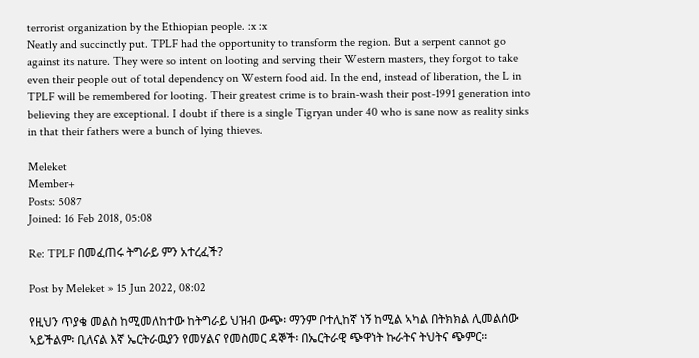terrorist organization by the Ethiopian people. :x :x
Neatly and succinctly put. TPLF had the opportunity to transform the region. But a serpent cannot go against its nature. They were so intent on looting and serving their Western masters, they forgot to take even their people out of total dependency on Western food aid. In the end, instead of liberation, the L in TPLF will be remembered for looting. Their greatest crime is to brain-wash their post-1991 generation into believing they are exceptional. I doubt if there is a single Tigryan under 40 who is sane now as reality sinks in that their fathers were a bunch of lying thieves.

Meleket
Member+
Posts: 5087
Joined: 16 Feb 2018, 05:08

Re: TPLF በመፈጠሩ ትግራይ ምን አተረፈች?

Post by Meleket » 15 Jun 2022, 08:02

የዚህን ጥያቄ መልስ ከሚመለከተው ከትግራይ ህዝብ ውጭ፡ ማንም ቦተሊከኛ ነኝ ከሚል ኣካል በትክክል ሊመልሰው ኣይችልም፡ ቢለናል እኛ ኤርትራዉያን የመሃልና የመስመር ዳኞች፡ በኤርትራዊ ጭዋነት ኩራትና ትህትና ጭምር።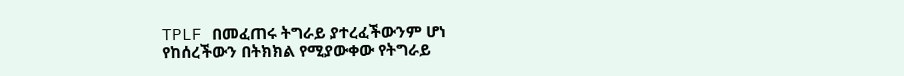TPLF በመፈጠሩ ትግራይ ያተረፈችውንም ሆነ የከሰረችውን በትክክል የሚያውቀው የትግራይ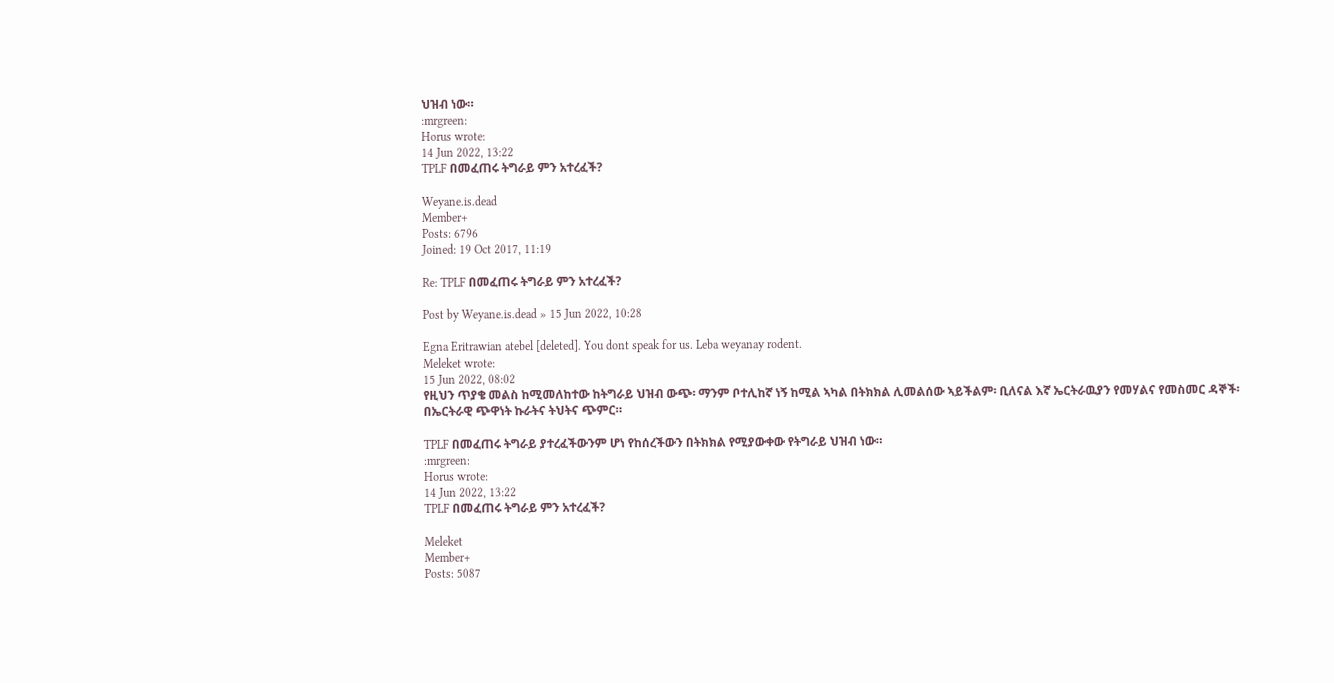ህዝብ ነው።
:mrgreen:
Horus wrote:
14 Jun 2022, 13:22
TPLF በመፈጠሩ ትግራይ ምን አተረፈች?

Weyane.is.dead
Member+
Posts: 6796
Joined: 19 Oct 2017, 11:19

Re: TPLF በመፈጠሩ ትግራይ ምን አተረፈች?

Post by Weyane.is.dead » 15 Jun 2022, 10:28

Egna Eritrawian atebel [deleted]. You dont speak for us. Leba weyanay rodent.
Meleket wrote:
15 Jun 2022, 08:02
የዚህን ጥያቄ መልስ ከሚመለከተው ከትግራይ ህዝብ ውጭ፡ ማንም ቦተሊከኛ ነኝ ከሚል ኣካል በትክክል ሊመልሰው ኣይችልም፡ ቢለናል እኛ ኤርትራዉያን የመሃልና የመስመር ዳኞች፡ በኤርትራዊ ጭዋነት ኩራትና ትህትና ጭምር።

TPLF በመፈጠሩ ትግራይ ያተረፈችውንም ሆነ የከሰረችውን በትክክል የሚያውቀው የትግራይ ህዝብ ነው።
:mrgreen:
Horus wrote:
14 Jun 2022, 13:22
TPLF በመፈጠሩ ትግራይ ምን አተረፈች?

Meleket
Member+
Posts: 5087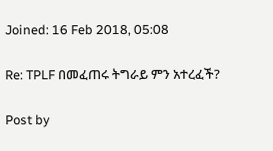Joined: 16 Feb 2018, 05:08

Re: TPLF በመፈጠሩ ትግራይ ምን አተረፈች?

Post by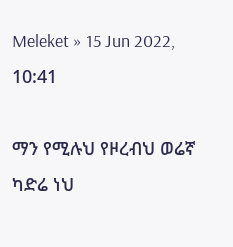Meleket » 15 Jun 2022, 10:41

ማን የሚሉህ የዞረብህ ወሬኛ ካድሬ ነህ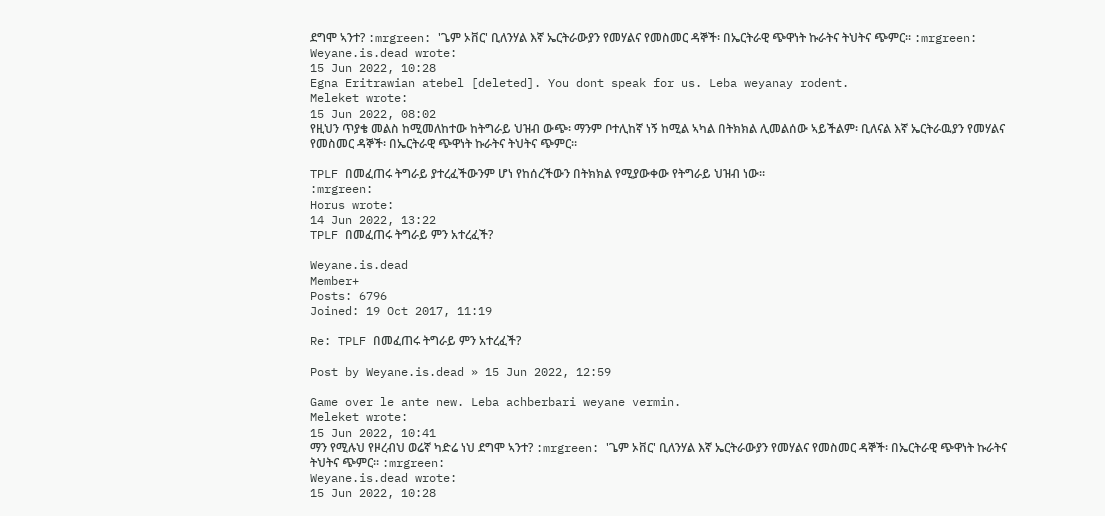ደግሞ ኣንተ? :mrgreen: 'ጌም ኦቨር' ቢለንሃል እኛ ኤርትራውያን የመሃልና የመስመር ዳኞች፡ በኤርትራዊ ጭዋነት ኩራትና ትህትና ጭምር። :mrgreen:
Weyane.is.dead wrote:
15 Jun 2022, 10:28
Egna Eritrawian atebel [deleted]. You dont speak for us. Leba weyanay rodent.
Meleket wrote:
15 Jun 2022, 08:02
የዚህን ጥያቄ መልስ ከሚመለከተው ከትግራይ ህዝብ ውጭ፡ ማንም ቦተሊከኛ ነኝ ከሚል ኣካል በትክክል ሊመልሰው ኣይችልም፡ ቢለናል እኛ ኤርትራዉያን የመሃልና የመስመር ዳኞች፡ በኤርትራዊ ጭዋነት ኩራትና ትህትና ጭምር።

TPLF በመፈጠሩ ትግራይ ያተረፈችውንም ሆነ የከሰረችውን በትክክል የሚያውቀው የትግራይ ህዝብ ነው።
:mrgreen:
Horus wrote:
14 Jun 2022, 13:22
TPLF በመፈጠሩ ትግራይ ምን አተረፈች?

Weyane.is.dead
Member+
Posts: 6796
Joined: 19 Oct 2017, 11:19

Re: TPLF በመፈጠሩ ትግራይ ምን አተረፈች?

Post by Weyane.is.dead » 15 Jun 2022, 12:59

Game over le ante new. Leba achberbari weyane vermin.
Meleket wrote:
15 Jun 2022, 10:41
ማን የሚሉህ የዞረብህ ወሬኛ ካድሬ ነህ ደግሞ ኣንተ? :mrgreen: 'ጌም ኦቨር' ቢለንሃል እኛ ኤርትራውያን የመሃልና የመስመር ዳኞች፡ በኤርትራዊ ጭዋነት ኩራትና ትህትና ጭምር። :mrgreen:
Weyane.is.dead wrote:
15 Jun 2022, 10:28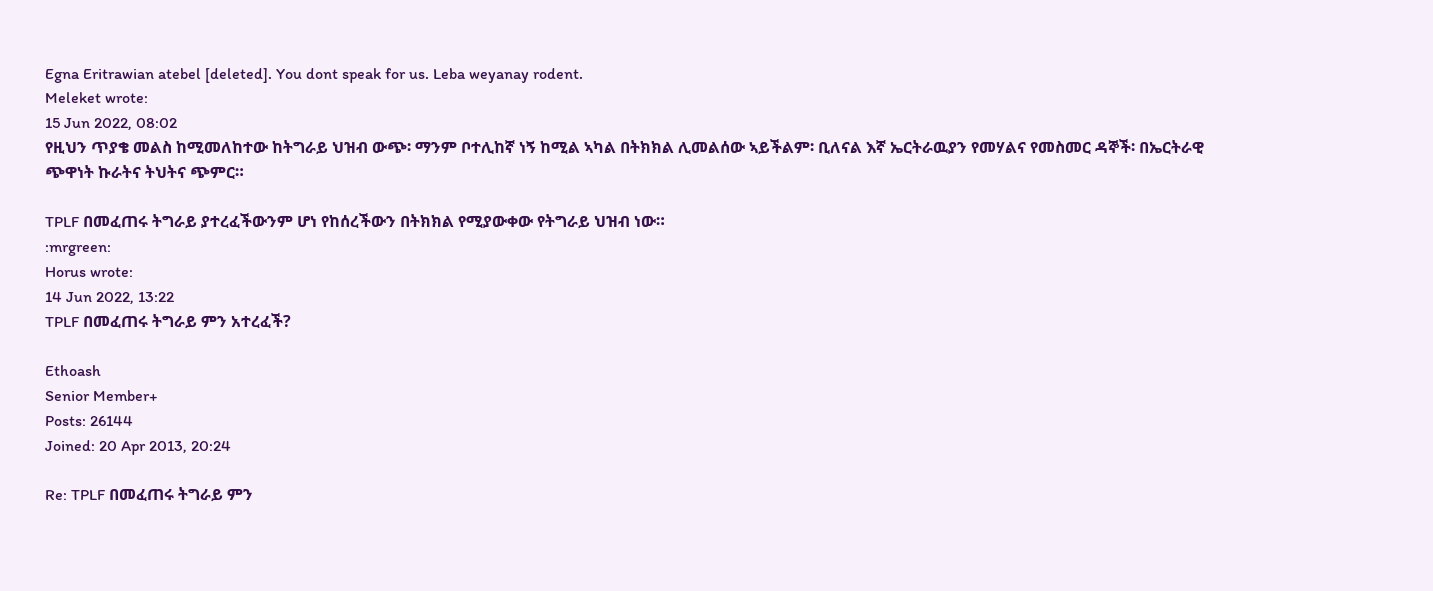Egna Eritrawian atebel [deleted]. You dont speak for us. Leba weyanay rodent.
Meleket wrote:
15 Jun 2022, 08:02
የዚህን ጥያቄ መልስ ከሚመለከተው ከትግራይ ህዝብ ውጭ፡ ማንም ቦተሊከኛ ነኝ ከሚል ኣካል በትክክል ሊመልሰው ኣይችልም፡ ቢለናል እኛ ኤርትራዉያን የመሃልና የመስመር ዳኞች፡ በኤርትራዊ ጭዋነት ኩራትና ትህትና ጭምር።

TPLF በመፈጠሩ ትግራይ ያተረፈችውንም ሆነ የከሰረችውን በትክክል የሚያውቀው የትግራይ ህዝብ ነው።
:mrgreen:
Horus wrote:
14 Jun 2022, 13:22
TPLF በመፈጠሩ ትግራይ ምን አተረፈች?

Ethoash
Senior Member+
Posts: 26144
Joined: 20 Apr 2013, 20:24

Re: TPLF በመፈጠሩ ትግራይ ምን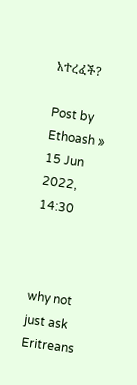አተረፈች?

Post by Ethoash » 15 Jun 2022, 14:30



why not just ask Eritreans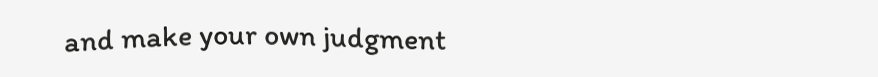and make your own judgment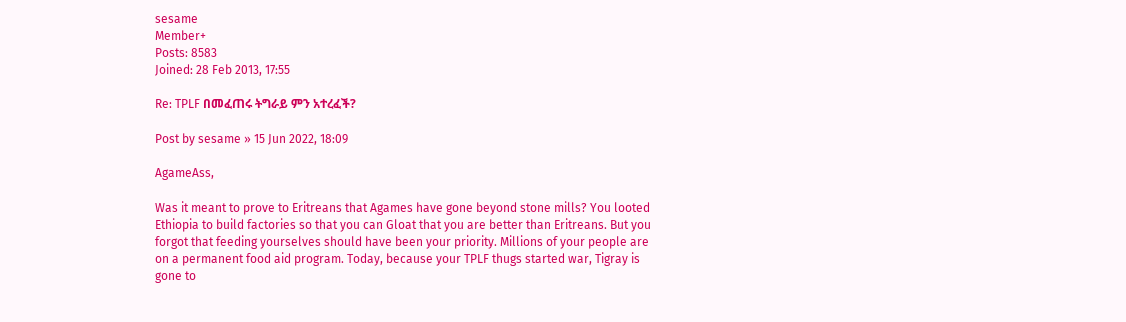sesame
Member+
Posts: 8583
Joined: 28 Feb 2013, 17:55

Re: TPLF በመፈጠሩ ትግራይ ምን አተረፈች?

Post by sesame » 15 Jun 2022, 18:09

AgameAss,

Was it meant to prove to Eritreans that Agames have gone beyond stone mills? You looted Ethiopia to build factories so that you can Gloat that you are better than Eritreans. But you forgot that feeding yourselves should have been your priority. Millions of your people are on a permanent food aid program. Today, because your TPLF thugs started war, Tigray is gone to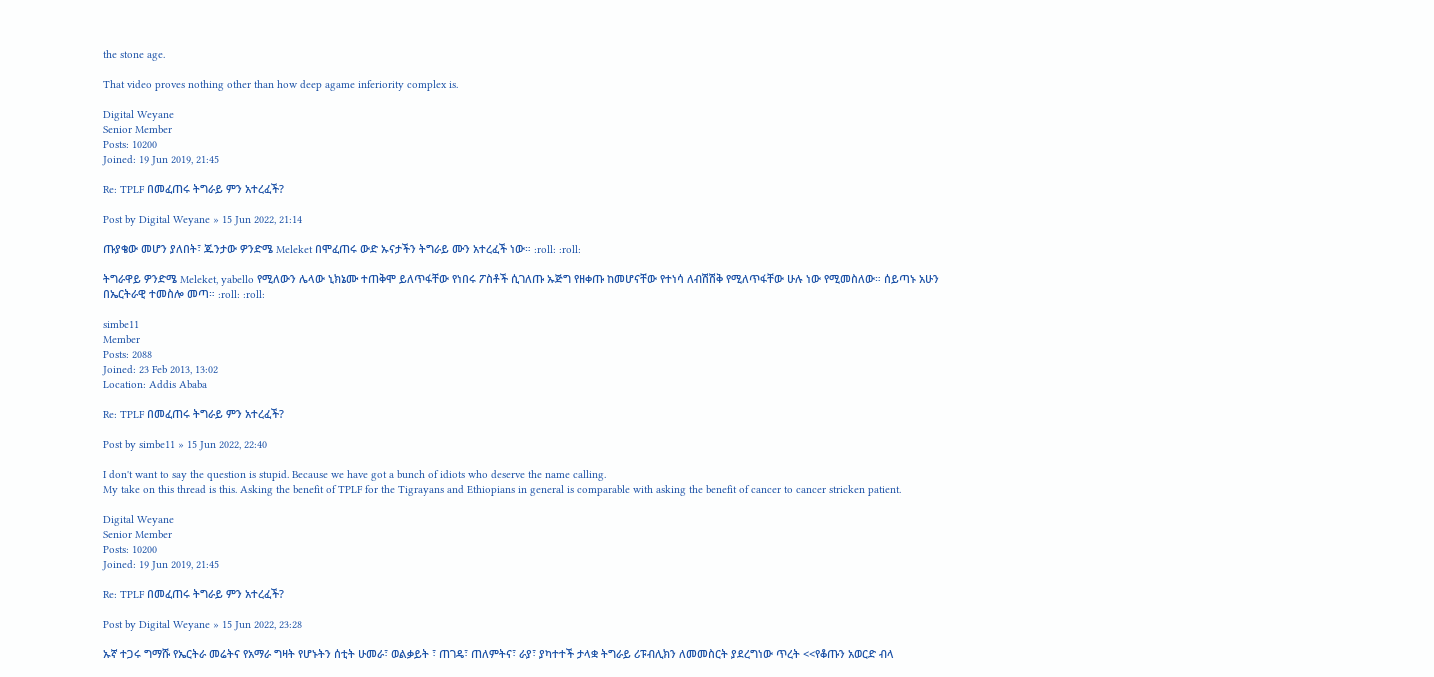the stone age.

That video proves nothing other than how deep agame inferiority complex is.

Digital Weyane
Senior Member
Posts: 10200
Joined: 19 Jun 2019, 21:45

Re: TPLF በመፈጠሩ ትግራይ ምን አተረፈች?

Post by Digital Weyane » 15 Jun 2022, 21:14

ጡያቄው መሆን ያለበት፣ ጁንታው ዎንድሜ Meleket በሞፈጠሩ ውድ ኡናታችን ትግራይ ሙን አተረፈች ነው። :roll: :roll:

ትግራዋይ ዎንድሜ Meleket, yabello የሚለውን ሌላው ኒክኔሙ ተጠቅሞ ይለጥፋቸው የነበሩ ፖስቶች ሲገለጡ ኡጅግ የዘቀጡ ከመሆናቸው የተነሳ ለብሽሽቅ የሚለጥፋቸው ሁሉ ነው የሚመስለው። ሰይጣኑ አሁን በኤርትራዊ ተመስሎ መጣ። :roll: :roll:

simbe11
Member
Posts: 2088
Joined: 23 Feb 2013, 13:02
Location: Addis Ababa

Re: TPLF በመፈጠሩ ትግራይ ምን አተረፈች?

Post by simbe11 » 15 Jun 2022, 22:40

I don't want to say the question is stupid. Because we have got a bunch of idiots who deserve the name calling.
My take on this thread is this. Asking the benefit of TPLF for the Tigrayans and Ethiopians in general is comparable with asking the benefit of cancer to cancer stricken patient.

Digital Weyane
Senior Member
Posts: 10200
Joined: 19 Jun 2019, 21:45

Re: TPLF በመፈጠሩ ትግራይ ምን አተረፈች?

Post by Digital Weyane » 15 Jun 2022, 23:28

ኡኛ ተጋሩ ግማሹ የኤርትራ መሬትና የአማራ ግዛት የሆኑትን ሰቲት ሁመራ፣ ወልቃይት ፣ ጠገዴ፣ ጠለምትና፣ ራያ፣ ያካተተች ታላቋ ትግራይ ሪፑብሊክን ለመመስርት ያደረግነው ጥረት <<የቆጡን አወርድ ብላ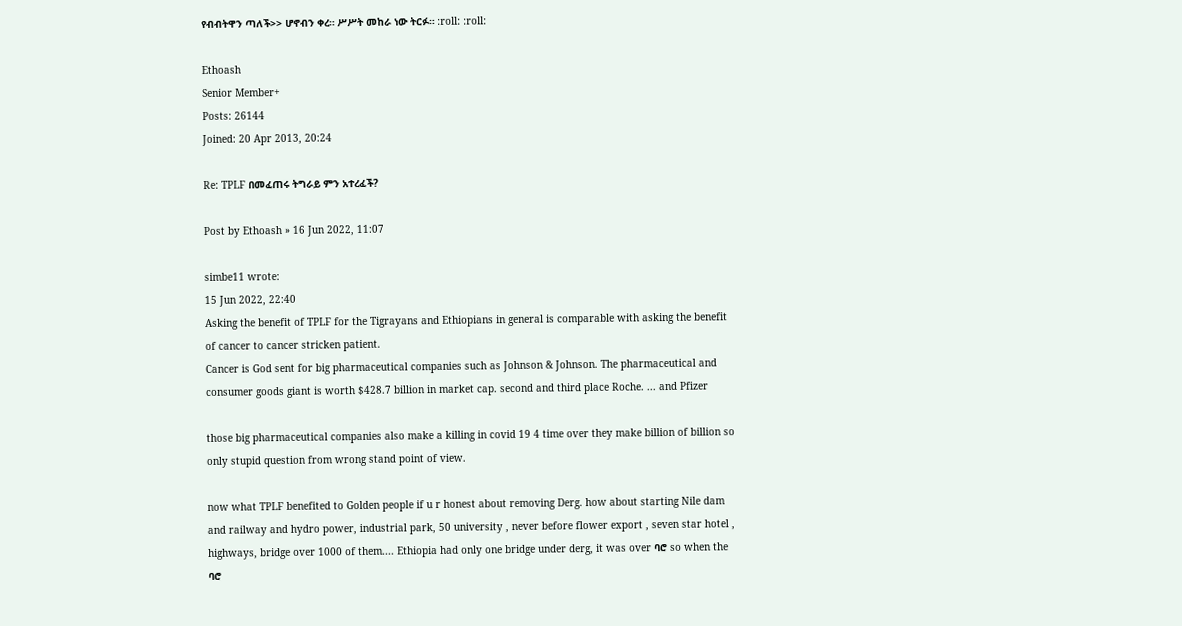የብብትዋን ጣለች>> ሆኖብን ቀረ። ሥሥት መከራ ነው ትርፉ። :roll: :roll:

Ethoash
Senior Member+
Posts: 26144
Joined: 20 Apr 2013, 20:24

Re: TPLF በመፈጠሩ ትግራይ ምን አተረፈች?

Post by Ethoash » 16 Jun 2022, 11:07

simbe11 wrote:
15 Jun 2022, 22:40
Asking the benefit of TPLF for the Tigrayans and Ethiopians in general is comparable with asking the benefit of cancer to cancer stricken patient.
Cancer is God sent for big pharmaceutical companies such as Johnson & Johnson. The pharmaceutical and consumer goods giant is worth $428.7 billion in market cap. second and third place Roche. ... and Pfizer

those big pharmaceutical companies also make a killing in covid 19 4 time over they make billion of billion so only stupid question from wrong stand point of view.

now what TPLF benefited to Golden people if u r honest about removing Derg. how about starting Nile dam and railway and hydro power, industrial park, 50 university , never before flower export , seven star hotel , highways, bridge over 1000 of them.... Ethiopia had only one bridge under derg, it was over ባሮ so when the ባሮ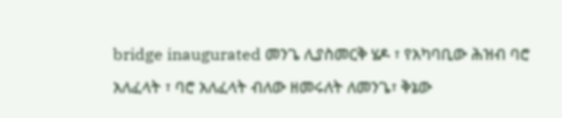bridge inaugurated መንጌ ሊያስመርቅ ሄዶ ፣ የአካባቢው ሕዝብ ባሮ አለፈላት ፣ ባሮ አለፈላት ብለው ዘመሩለት ለመንጌ፣ ቅኔው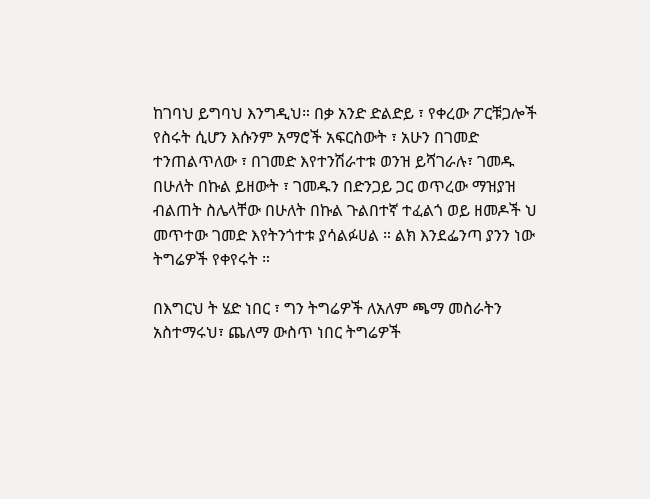ከገባህ ይግባህ እንግዲህ። በቃ አንድ ድልድይ ፣ የቀረው ፖርቹጋሎች የስሩት ሲሆን እሱንም አማሮች አፍርስውት ፣ አሁን በገመድ ተንጠልጥለው ፣ በገመድ እየተንሽራተቱ ወንዝ ይሻገራሉ፣ ገመዱ በሁለት በኩል ይዘውት ፣ ገመዱን በድንጋይ ጋር ወጥረው ማዝያዝ ብልጠት ስሌላቸው በሁለት በኩል ጉልበተኛ ተፈልጎ ወይ ዘመዶች ህ መጥተው ገመድ እየትንጎተቱ ያሳልፉሀል ። ልክ እንደፌንጣ ያንን ነው ትግሬዎች የቀየሩት ።

በእግርህ ት ሄድ ነበር ፣ ግን ትግሬዎች ለአለም ጫማ መስራትን አስተማሩህ፣ ጨለማ ውስጥ ነበር ትግሬዎች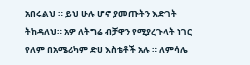አበሩልህ ። ይህ ሁሉ ሆኖ ያመጡትን እድገት ትከዳለህ። አዎ ለትግሬ ብቻዋን የሚያረጉላት ነገር የለም በአሜሪካም ድሀ እስቴቶች አሉ ። ለምሳሌ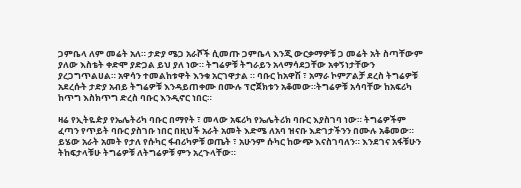ጋምቤላ ለም መሬት አለ። ታድያ ሜጋ አራሾች ሲመጡ ጋምቤላ እንጂ ውርቃማዎቹ ጋ መሬት አት ስጣቸውም ያለው እስቴት ቀድሞ ያድጋል ይህ ያለ ነው። ትግሬዎቹ ትግራይን አላማሳደጋቸው አቀኝነታቸውን ያረጋግጥልሀል። አዋሳን ተመልከቱዋት እንቁ አርገዋታል ። ባቡር ከአዋሽ ፣ አማራ ኮምፖልቻ ደረስ ትግሬዎቹ አደረሱት ታድያ አብይ ትግሬዎቹ እንዳይጠቀሙ በሙሉ ፕሮጀክቱን አቆመው።ትግሬዎቹ አሳባቸው ከአፍሪካ ከጥግ እስክጥግ ድረስ ባቡር እንዲኖር ነበር።

ዛሬ የኢትዬዽያ የኤሌትሪካ ባቡር በማየት ፣ መላው አፍሪካ የኤሌትሪክ ባቡር እያስገባ ነው። ትግሬዎችም ፈጣን የጥይት ባቡር ያስገቡ ነበር በዚህች አራት አመት እድሜ ለአባ ዝናቡ እድገታችንን በሙሉ አቆመው። ይሄው አራት አመት የታለ የሱካር ፋብሪካዎቹ ወጤት ፣ አሁንም ሱካር ከውጭ እናስገባለን። እንደገና አፋቹሁን ትከፍታላቹሁ ትግሬዎቹ ለትግሬዎቹ ምን አረጉላቸው።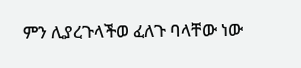ምን ሊያረጉላችወ ፈለጉ ባላቸው ነው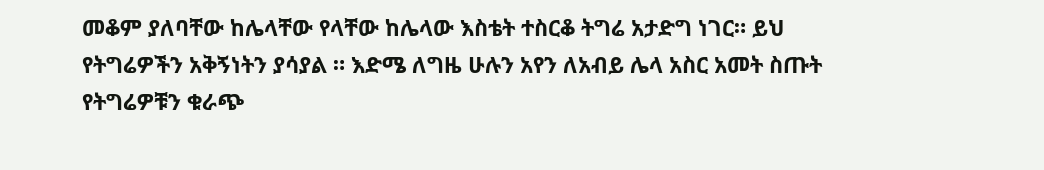መቆም ያለባቸው ከሌላቸው የላቸው ከሌላው እስቴት ተስርቆ ትግሬ አታድግ ነገር። ይህ የትግሬዎችን አቅኝነትን ያሳያል ። እድሜ ለግዜ ሁሉን አየን ለአብይ ሌላ አስር አመት ስጡት የትግሬዎቹን ቁራጭ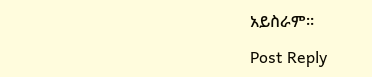አይስራም።

Post Reply